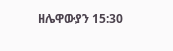ዘሌዋውያን 15:30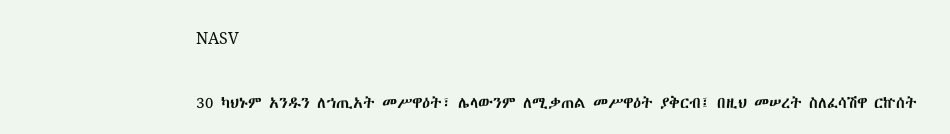NASV

30 ካህኑም አንዱን ለኀጢአት መሥዋዕት፣ ሌላውንም ለሚቃጠል መሥዋዕት ያቅርብ፤ በዚህ መሠረት ስለፈሳሽዋ ርኵሰት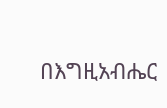በእግዚአብሔር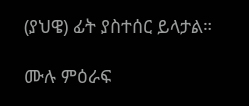(ያህዌ) ፊት ያስተሰር ይላታል።

ሙሉ ምዕራፍ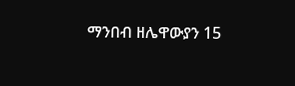ማንበብ ዘሌዋውያን 15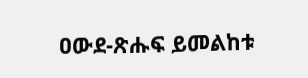ዐውደ-ጽሑፍ ይመልከቱ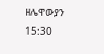ዘሌዋውያን 15:30